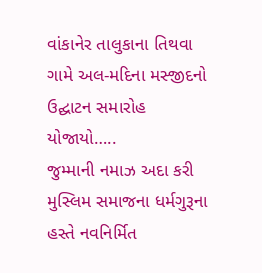વાંકાનેર તાલુકાના તિથવા ગામે અલ-મદિના મસ્જીદનો ઉદ્ઘાટન સમારોહ યોજાયો…..
જુમ્માની નમાઝ અદા કરી મુસ્લિમ સમાજના ધર્મગુરૂના હસ્તે નવનિર્મિત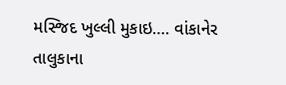મસ્જિદ ખુલ્લી મુકાઇ…. વાંકાનેર તાલુકાના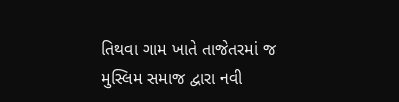તિથવા ગામ ખાતે તાજેતરમાં જ મુસ્લિમ સમાજ દ્વારા નવી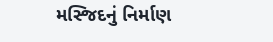મસ્જિદનું નિર્માણ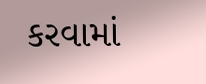કરવામાં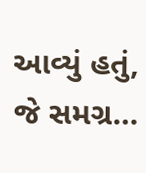આવ્યું હતું, જે સમગ્ર…